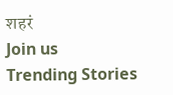शहरं
Join us
Trending Stories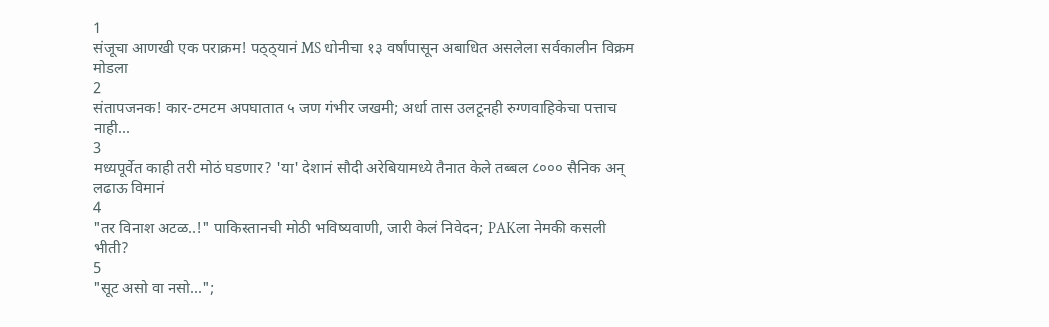1
संजूचा आणखी एक पराक्रम! पठ्ठ्यानं MS धोनीचा १३ वर्षांपासून अबाधित असलेला सर्वकालीन विक्रम मोडला
2
संतापजनक! कार-टमटम अपघातात ५ जण गंभीर जखमी; अर्धा तास उलटूनही रुग्णवाहिकेचा पत्ताच नाही...
3
मध्यपूर्वेत काही तरी मोठं घडणार? 'या' देशानं सौदी अरेबियामध्ये तैनात केले तब्बल ८००० सैनिक अन् लढाऊ विमानं
4
"तर विनाश अटळ..!" पाकिस्तानची मोठी भविष्यवाणी, जारी केलं निवेदन; PAKला नेमकी कसली भीती?
5
"सूट असो वा नसो...";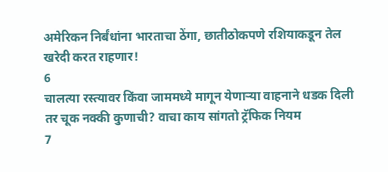अमेरिकन निर्बंधांना भारताचा ठेंगा, छातीठोकपणे रशियाकडून तेल खरेदी करत राहणार!
6
चालत्या रस्त्यावर किंवा जाममध्ये मागून येणाऱ्या वाहनाने धडक दिली तर चूक नक्की कुणाची? वाचा काय सांगतो ट्रॅफिक नियम
7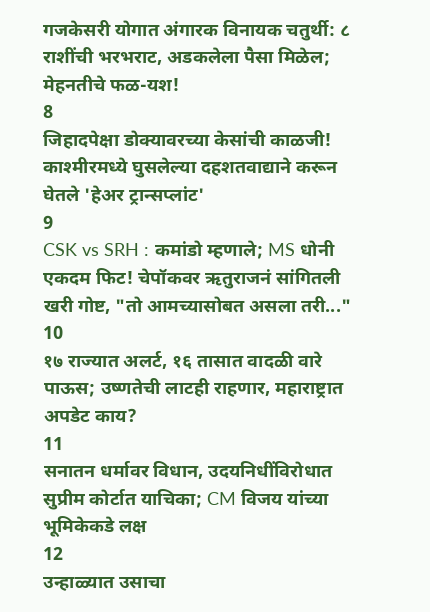गजकेसरी योगात अंगारक विनायक चतुर्थी: ८ राशींची भरभराट, अडकलेला पैसा मिळेल; मेहनतीचे फळ-यश!
8
जिहादपेक्षा डोक्यावरच्या केसांची काळजी! काश्मीरमध्ये घुसलेल्या दहशतवाद्याने करून घेतले 'हेअर ट्रान्सप्लांट'
9
CSK vs SRH : कमांडो म्हणाले; MS धोनी एकदम फिट! चेपॉकवर ऋतुराजनं सांगितली खरी गोष्ट, "तो आमच्यासोबत असला तरी..."
10
१७ राज्यात अलर्ट, १६ तासात वादळी वारे पाऊस; उष्णतेची लाटही राहणार, महाराष्ट्रात अपडेट काय?
11
सनातन धर्मावर विधान, उदयनिधींविरोधात सुप्रीम कोर्टात याचिका; CM विजय यांच्या भूमिकेकडे लक्ष
12
उन्हाळ्यात उसाचा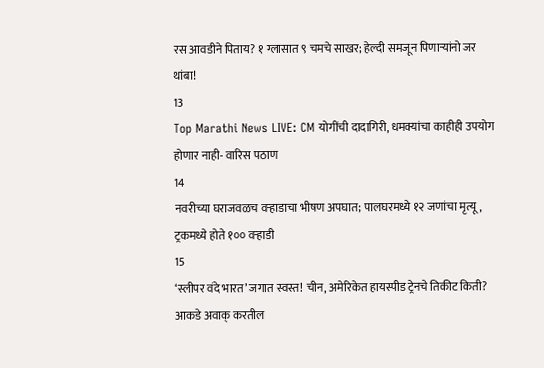रस आवडीने पिताय? १ ग्लासात ९ चमचे साखर; हेल्दी समजून पिणाऱ्यांनो जर थांबा!
13
Top Marathi News LIVE: CM योगींची दादागिरी, धमक्यांचा काहीही उपयोग होणार नाही- वारिस पठाण
14
नवरीच्या घराजवळच वऱ्हाडाचा भीषण अपघात; पालघरमध्ये १२ जणांचा मृत्यू, ट्रकमध्ये होते १०० वऱ्हाडी
15
‘स्लीपर वंदे भारत’ जगात स्वस्त! चीन, अमेरिकेत हायस्पीड ट्रेनचे तिकीट किती? आकडे अवाक् करतील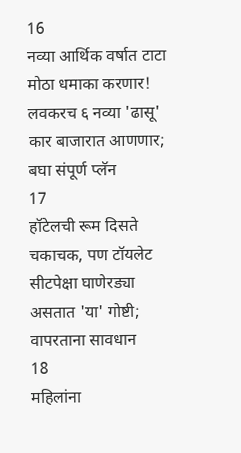16
नव्या आर्थिक वर्षात टाटा मोठा धमाका करणार! लवकरच ६ नव्या 'ढासू' कार बाजारात आणणार; बघा संपूर्ण प्लॅन
17
हॉटेलची रूम दिसते चकाचक, पण टॉयलेट सीटपेक्षा घाणेरड्या असतात 'या' गोष्टी; वापरताना सावधान
18
महिलांना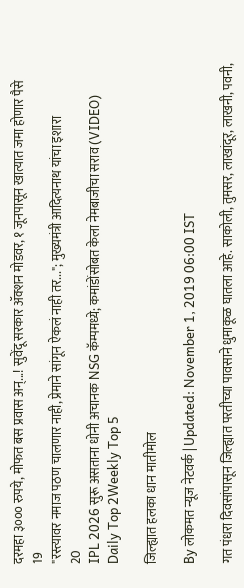दरमहा ३००० रुपये, मोफत बस प्रवास अन्...! सुवेंदू सरकार ॲक्शन मोडवर, १ जूनपासून खात्यात जमा होणार पैसे
19
"रस्त्यावर नमाज पठण चालणार नाही, प्रेमाने सांगून ऐकलं नाही तर..."; मुख्यमंत्री आदित्यनाथ यांचा इशारा
20
IPL 2026 सुरू असताना धोनी अचानक NSG कॅम्पमध्ये; कमांडोंसोबत केला नेमबाजीचा सराव (VIDEO)
Daily Top 2Weekly Top 5

जिल्ह्यात हलका धान मातीमोल

By लोकमत न्यूज नेटवर्क | Updated: November 1, 2019 06:00 IST

गत पंधरा दिवसांपासून जिल्ह्यात परतीच्या पावसाने धुमाकूळ घातला आहे. साकोली, तुमसर, लाखांदूर, लाखनी, पवनी,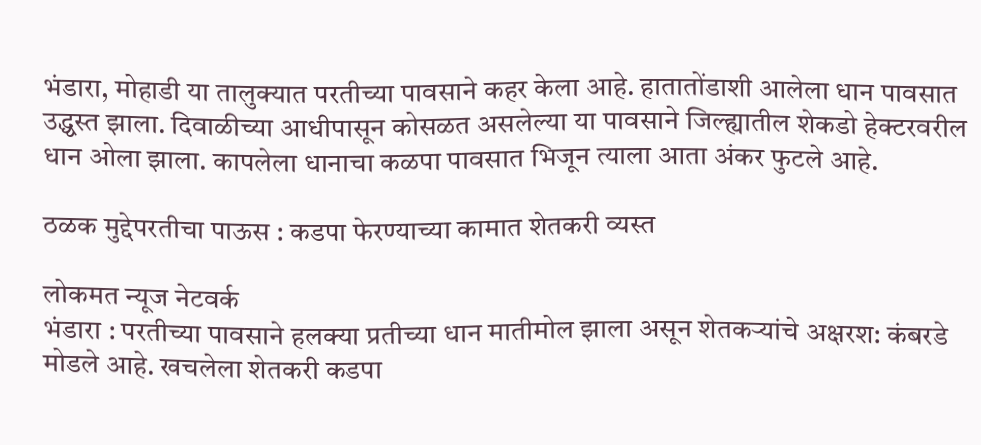भंडारा, मोहाडी या तालुक्यात परतीच्या पावसाने कहर केला आहे. हातातोंडाशी आलेला धान पावसात उद्ध्वस्त झाला. दिवाळीच्या आधीपासून कोसळत असलेल्या या पावसाने जिल्ह्यातील शेकडो हेक्टरवरील धान ओला झाला. कापलेला धानाचा कळपा पावसात भिजून त्याला आता अंकर फुटले आहे.

ठळक मुद्देपरतीचा पाऊस : कडपा फेरण्याच्या कामात शेतकरी व्यस्त

लोकमत न्यूज नेटवर्क
भंडारा : परतीच्या पावसाने हलक्या प्रतीच्या धान मातीमोल झाला असून शेतकऱ्यांचे अक्षरश: कंबरडे मोडले आहे. खचलेला शेतकरी कडपा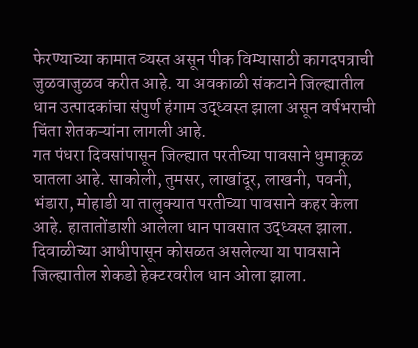फेरण्याच्या कामात व्यस्त असून पीक विम्यासाठी कागदपत्राची जुळवाजुळव करीत आहे. या अवकाळी संकटाने जिल्ह्यातील धान उत्पादकांचा संपुर्ण हंगाम उद्ध्वस्त झाला असून वर्षभराची चिंता शेतकऱ्यांना लागली आहे.
गत पंधरा दिवसांपासून जिल्ह्यात परतीच्या पावसाने धुमाकूळ घातला आहे. साकोली, तुमसर, लाखांदूर, लाखनी, पवनी, भंडारा, मोहाडी या तालुक्यात परतीच्या पावसाने कहर केला आहे. हातातोंडाशी आलेला धान पावसात उद्ध्वस्त झाला. दिवाळीच्या आधीपासून कोसळत असलेल्या या पावसाने जिल्ह्यातील शेकडो हेक्टरवरील धान ओला झाला.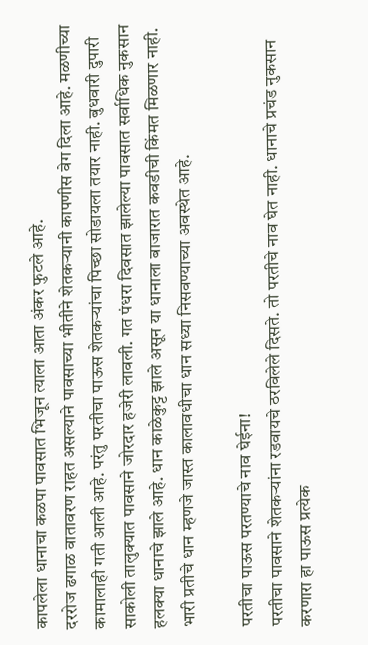कापलेला धानाचा कळपा पावसात भिजून त्याला आता अंकर फुटले आहे.
दररोज ढगाळ वातावरण राहत असल्याने पावसाच्या भीतीने शेतकऱ्यानी कापणीस वेग दिला आहे. मळणीच्या कामालाही गती आली आहे. परंतु परतीचा पाऊस शेतकऱ्यांचा पिच्छा सोडायला तयार नाही. बुधवारी दुपारी साकोली तालुक्यात पावसाने जोरदार हजेरी लावली. गत पंधरा दिवसात झालेल्या पावसात सर्वाधिक नुकसान हलक्या धानाचे झाले आहे. धान काळेकुट्ट झाले असून या धानाला बाजारात कवडीची किंमत मिळणार नाही.
भारी प्रतीचे धान म्हणजे जास्त कालावधीचा धान सध्या निसवण्याच्या अवस्थेत आहे.

परतीचा पाऊस परतण्याचे नाव घेईना!
परतीचा पावसाने शेतकऱ्यांना रडवायचे ठरविलेले दिसते. तो परतीचे नाव घेत नाही. धानाचे प्रचंड नुकसान करणारा हा पाऊस प्रत्येक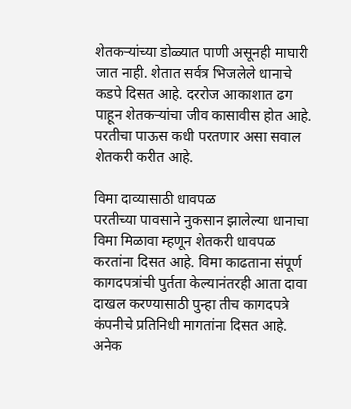शेतकऱ्यांच्या डोळ्यात पाणी असूनही माघारी जात नाही. शेतात सर्वत्र भिजलेले धानाचे कडपे दिसत आहे. दररोज आकाशात ढग पाहून शेतकऱ्यांचा जीव कासावीस होत आहे. परतीचा पाऊस कधी परतणार असा सवाल शेतकरी करीत आहे.

विमा दाव्यासाठी धावपळ
परतीच्या पावसाने नुकसान झालेल्या धानाचा विमा मिळावा म्हणून शेतकरी धावपळ करतांना दिसत आहे. विमा काढताना संपूर्ण कागदपत्रांची पुर्तता केल्यानंतरही आता दावा दाखल करण्यासाठी पुन्हा तीच कागदपत्रे कंपनीचे प्रतिनिधी मागतांना दिसत आहे. अनेक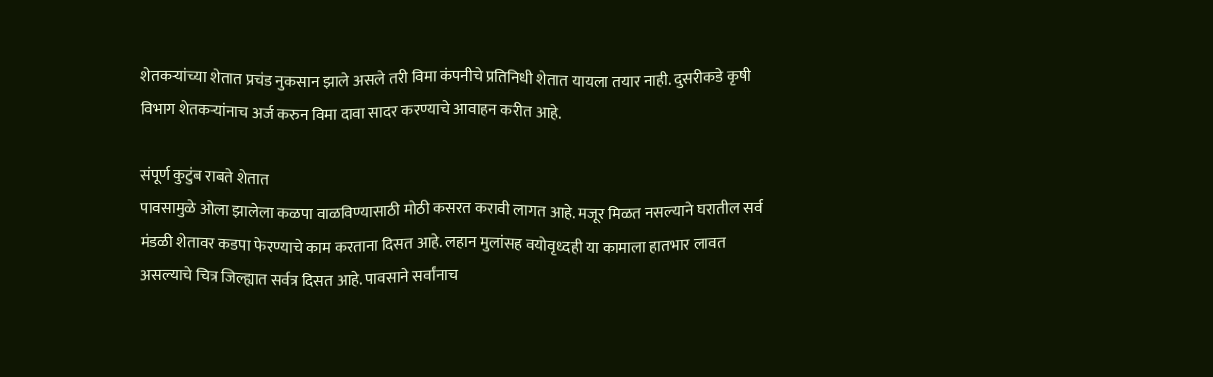शेतकऱ्यांच्या शेतात प्रचंड नुकसान झाले असले तरी विमा कंपनीचे प्रतिनिधी शेतात यायला तयार नाही. दुसरीकडे कृषी विभाग शेतकऱ्यांनाच अर्ज करुन विमा दावा सादर करण्याचे आवाहन करीत आहे.

संपूर्ण कुटुंब राबते शेतात
पावसामुळे ओला झालेला कळपा वाळविण्यासाठी मोठी कसरत करावी लागत आहे. मजूर मिळत नसल्याने घरातील सर्व मंडळी शेतावर कडपा फेरण्याचे काम करताना दिसत आहे. लहान मुलांसह वयोवृध्दही या कामाला हातभार लावत असल्याचे चित्र जिल्ह्यात सर्वत्र दिसत आहे. पावसाने सर्वांनाच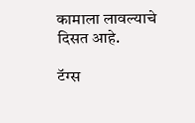कामाला लावल्याचे दिसत आहे.

टॅग्स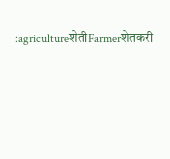:agricultureशेतीFarmerशेतकरी